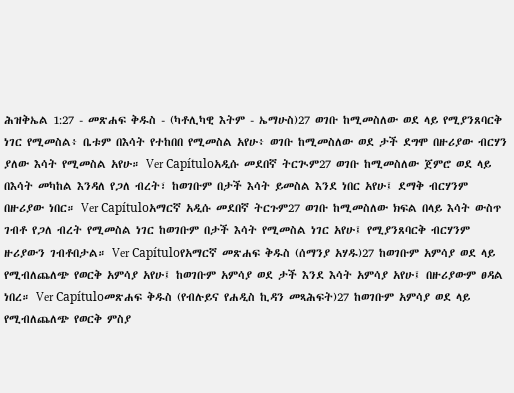ሕዝቅኤል 1:27 - መጽሐፍ ቅዱስ - (ካቶሊካዊ እትም - ኤማሁስ)27 ወገቡ ከሚመስለው ወደ ላይ የሚያንጸባርቅ ነገር የሚመስል፥ ቤቱም በእሳት የተከበበ የሚመስል አየሁ፥ ወገቡ ከሚመስለው ወደ ታች ደግሞ በዙሪያው ብርሃን ያለው እሳት የሚመስል አየሁ። Ver Capítuloአዲሱ መደበኛ ትርጒም27 ወገቡ ከሚመስለው ጀምሮ ወደ ላይ በእሳት መካከል እንዳለ የጋለ ብረት፣ ከወገቡም በታች እሳት ይመስል እንደ ነበር አየሁ፤ ደማቅ ብርሃንም በዙሪያው ነበር። Ver Capítuloአማርኛ አዲሱ መደበኛ ትርጉም27 ወገቡ ከሚመስለው ክፍል በላይ እሳት ውስጥ ገብቶ የጋለ ብረት የሚመስል ነገር ከወገቡም በታች እሳት የሚመስል ነገር አየሁ፤ የሚያንጸባርቅ ብርሃንም ዙሪያውን ገብቶበታል። Ver Capítuloየአማርኛ መጽሐፍ ቅዱስ (ሰማንያ አሃዱ)27 ከወገቡም አምሳያ ወደ ላይ የሚብለጨለጭ የወርቅ አምሳያ አየሁ፤ ከወገቡም አምሳያ ወደ ታች እንደ እሳት አምሳያ አየሁ፤ በዙሪያውም ፀዳል ነበረ። Ver Capítuloመጽሐፍ ቅዱስ (የብሉይና የሐዲስ ኪዳን መጻሕፍት)27 ከወገቡም አምሳያ ወደ ላይ የሚብለጨለጭ የወርቅ ምስያ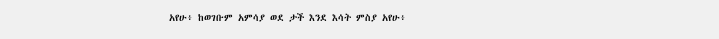አየሁ፥ ከወገቡም አምሳያ ወደ ታች እንደ እሳት ምስያ አየሁ፥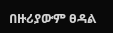በዙሪያውም ፀዳል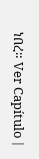ነበረ። Ver Capítulo |